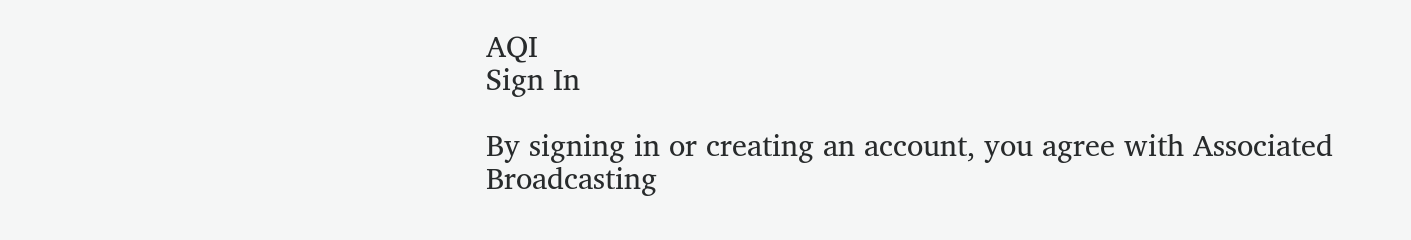AQI
Sign In

By signing in or creating an account, you agree with Associated Broadcasting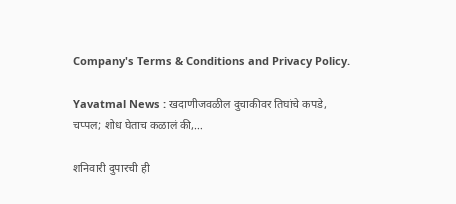Company's Terms & Conditions and Privacy Policy.

Yavatmal News : खदाणीजवळील दुचाकीवर तिघांचे कपडे, चप्पल; शोध घेताच कळालं की,…

शनिवारी दुपारची ही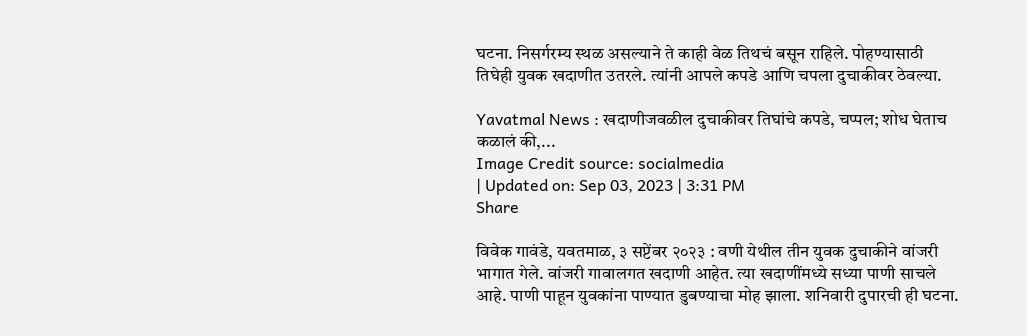घटना. निसर्गरम्य स्थळ असल्याने ते काही वेळ तिथचं बसून राहिले. पोहण्यासाठी तिघेही युवक खदाणीत उतरले. त्यांनी आपले कपडे आणि चपला दुचाकीवर ठेवल्या.

Yavatmal News : खदाणीजवळील दुचाकीवर तिघांचे कपडे, चप्पल; शोध घेताच कळालं की,...
Image Credit source: socialmedia
| Updated on: Sep 03, 2023 | 3:31 PM
Share

विवेक गावंडे, यवतमाळ, ३ सप्टेंबर २०२३ : वणी येथील तीन युवक दुचाकीने वांजरी भागात गेले. वांजरी गावालगत खदाणी आहेत. त्या खदाणींमध्ये सध्या पाणी साचले आहे. पाणी पाहून युवकांना पाण्यात डुबण्याचा मोह झाला. शनिवारी दुपारची ही घटना.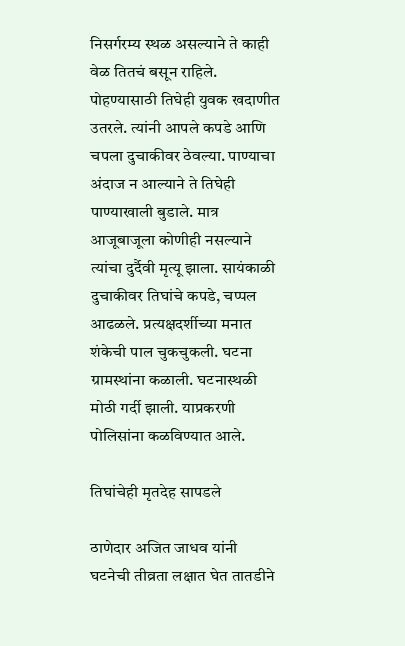निसर्गरम्य स्थळ असल्याने ते काही वेळ तितचं बसून राहिले. पोहण्यासाठी तिघेही युवक खदाणीत उतरले. त्यांनी आपले कपडे आणि चपला दुचाकीवर ठेवल्या. पाण्याचा अंदाज न आल्याने ते तिघेही पाण्याखाली बुडाले. मात्र आजूबाजूला कोणीही नसल्याने त्यांचा दुर्दैवी मृत्यू झाला. सायंकाळी दुचाकीवर तिघांचे कपडे, चप्पल आढळले. प्रत्यक्षदर्शीच्या मनात शंकेची पाल चुकचुकली. घटना ग्रामस्थांना कळाली. घटनास्थळी मोठी गर्दी झाली. याप्रकरणी पोलिसांना कळविण्यात आले.

तिघांचेही मृतदेह सापडले

ठाणेदार अजित जाधव यांनी घटनेची तीव्रता लक्षात घेत तातडीने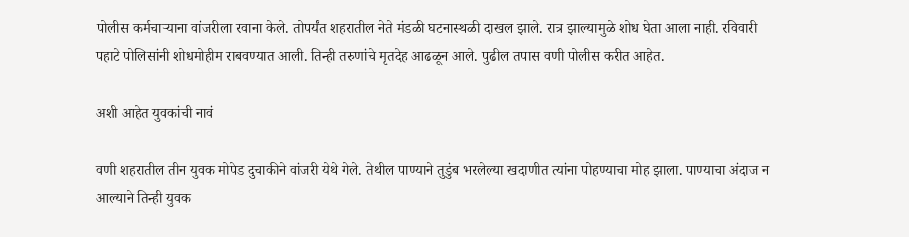पोलीस कर्मचाऱ्याना वांजरीला रवाना केले. तोपर्यंत शहरातील नेते मंडळी घटनास्थळी दाखल झाले. रात्र झाल्यामुळे शोध घेता आला नाही. रविवारी पहाटे पोलिसांनी शोधमोहीम राबवण्यात आली. तिन्ही तरुणांचे मृतदेह आढळून आले. पुढील तपास वणी पोलीस करीत आहेत.

अशी आहेत युवकांची नावं

वणी शहरातील तीन युवक मोपेड दुचाकीने वांजरी येथे गेले. तेथील पाण्याने तुडुंब भरलेल्या खदाणीत त्यांना पोहण्याचा मोह झाला. पाण्याचा अंदाज न आल्याने तिन्ही युवक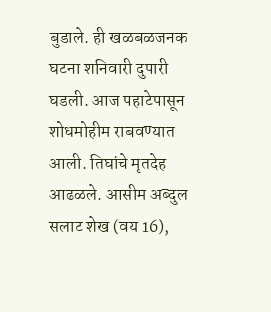बुडाले. ही खळबळजनक घटना शनिवारी दुपारी घडली. आज पहाटेपासून शोधमोहीम राबवण्यात आली. तिघांचे मृतदेह आढळले. आसीम अब्दुल सलाट शेख (वय 16),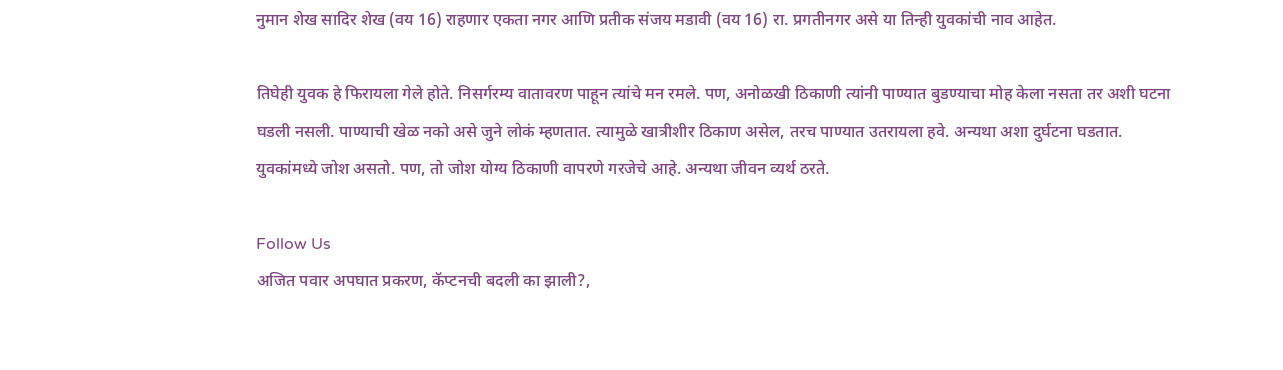नुमान शेख सादिर शेख (वय 16) राहणार एकता नगर आणि प्रतीक संजय मडावी (वय 16) रा. प्रगतीनगर असे या तिन्ही युवकांची नाव आहेत.

तिघेही युवक हे फिरायला गेले होते. निसर्गरम्य वातावरण पाहून त्यांचे मन रमले. पण, अनोळखी ठिकाणी त्यांनी पाण्यात बुडण्याचा मोह केला नसता तर अशी घटना घडली नसली. पाण्याची खेळ नको असे जुने लोकं म्हणतात. त्यामुळे खात्रीशीर ठिकाण असेल, तरच पाण्यात उतरायला हवे. अन्यथा अशा दुर्घटना घडतात. युवकांमध्ये जोश असतो. पण, तो जोश योग्य ठिकाणी वापरणे गरजेचे आहे. अन्यथा जीवन व्यर्थ ठरते.

Follow Us
अजित पवार अपघात प्रकरण, कॅप्टनची बदली का झाली?,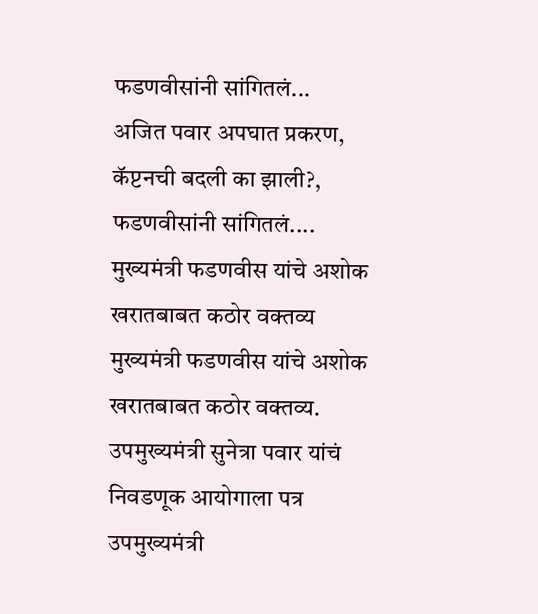फडणवीसांनी सांगितलं...
अजित पवार अपघात प्रकरण, कॅप्टनची बदली का झाली?, फडणवीसांनी सांगितलं....
मुख्यमंत्री फडणवीस यांचे अशोक खरातबाबत कठोर वक्तव्य
मुख्यमंत्री फडणवीस यांचे अशोक खरातबाबत कठोर वक्तव्य.
उपमुख्यमंत्री सुनेत्रा पवार यांचं निवडणूक आयोगाला पत्र
उपमुख्यमंत्री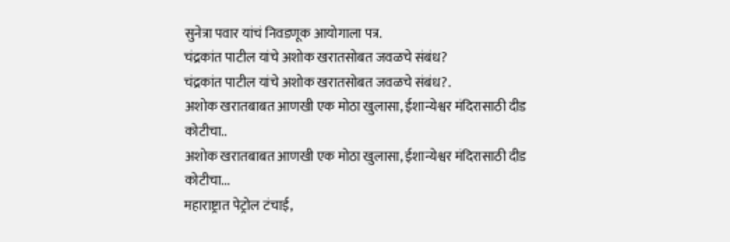सुनेत्रा पवार यांचं निवडणूक आयोगाला पत्र.
चंद्रकांत पाटील यांचे अशोक खरातसोबत जवळचे संबंध?
चंद्रकांत पाटील यांचे अशोक खरातसोबत जवळचे संबंध?.
अशोक खरातबाबत आणखी एक मोठा खुलासा, ईशान्येश्वर मंदिरासाठी दीड कोटीचा..
अशोक खरातबाबत आणखी एक मोठा खुलासा, ईशान्येश्वर मंदिरासाठी दीड कोटीचा...
महाराष्ट्रात पेट्रोल टंचाई,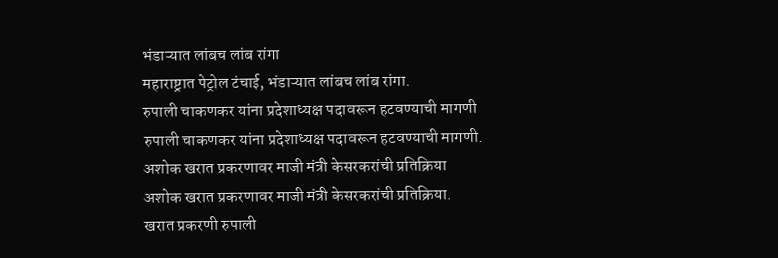भंडाऱ्यात लांबच लांब रांगा
महाराष्ट्रात पेट्रोल टंचाई, भंडाऱ्यात लांबच लांब रांगा.
रुपाली चाकणकर यांना प्रदेशाध्यक्ष पदावरून हटवण्याची मागणी
रुपाली चाकणकर यांना प्रदेशाध्यक्ष पदावरून हटवण्याची मागणी.
अशोक खरात प्रकरणावर माजी मंत्री केसरकरांची प्रतिक्रिया
अशोक खरात प्रकरणावर माजी मंत्री केसरकरांची प्रतिक्रिया.
खरात प्रकरणी रुपाली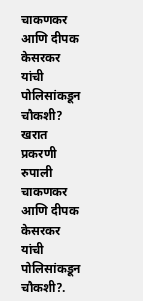चाकणकर आणि दीपक केसरकर यांची पोलिसांकडून चौकशी?
खरात प्रकरणी रुपाली चाकणकर आणि दीपक केसरकर यांची पोलिसांकडून चौकशी?.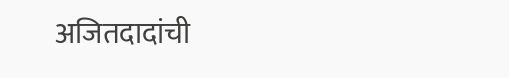अजितदादांची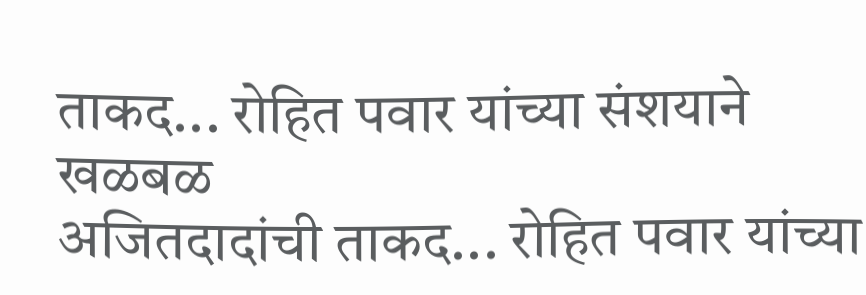ताकद... रोहित पवार यांच्या संशयाने खळबळ
अजितदादांची ताकद... रोहित पवार यांच्या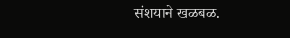संशयाने खळबळ.